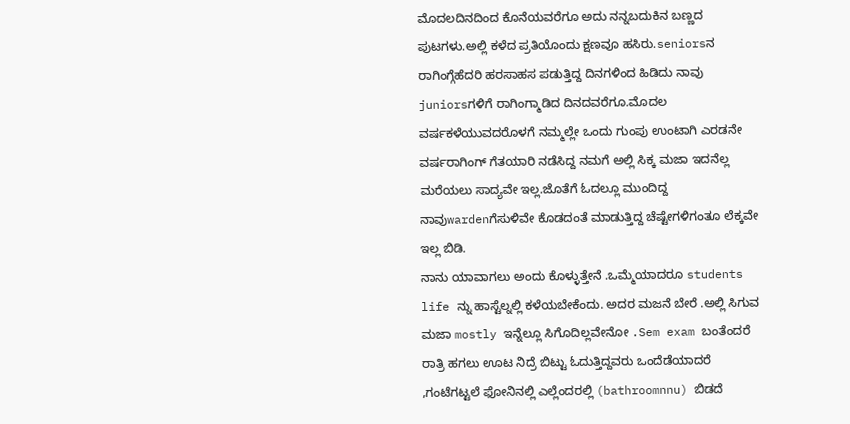ಮೊದಲದಿನದಿಂದ ಕೊನೆಯವರೆಗೂ ಅದು ನನ್ನಬದುಕಿನ ಬಣ್ಣದ ಪುಟಗಳು.ಅಲ್ಲಿ ಕಳೆದ ಪ್ರತಿಯೊಂದು ಕ್ಷಣವೂ ಹಸಿರು.seniorsನ ರಾಗಿಂಗ್ಗೆಹೆದರಿ ಹರಸಾಹಸ ಪಡುತ್ತಿದ್ದ ದಿನಗಳಿಂದ ಹಿಡಿದು ನಾವು juniorsಗಳಿಗೆ ರಾಗಿಂಗ್ಮಾಡಿದ ದಿನದವರೆಗೂ.ಮೊದಲ ವರ್ಷಕಳೆಯುವದರೊಳಗೆ ನಮ್ಮಲ್ಲೇ ಒಂದು ಗುಂಪು ಉಂಟಾಗಿ ಎರಡನೇ ವರ್ಷರಾಗಿಂಗ್ ಗೆತಯಾರಿ ನಡೆಸಿದ್ದ ನಮಗೆ ಅಲ್ಲಿ ಸಿಕ್ಕ ಮಜಾ ಇದನೆಲ್ಲ ಮರೆಯಲು ಸಾದ್ಯವೇ ಇಲ್ಲ.ಜೊತೆಗೆ ಓದಲ್ಲೂ ಮುಂದಿದ್ದ ನಾವುwardenಗೆಸುಳಿವೇ ಕೊಡದಂತೆ ಮಾಡುತ್ತಿದ್ದ ಚೆಷ್ಟೇಗಳಿಗಂತೂ ಲೆಕ್ಕವೇ ಇಲ್ಲ ಬಿಡಿ.
ನಾನು ಯಾವಾಗಲು ಅಂದು ಕೊಳ್ಳುತ್ತೇನೆ .ಒಮ್ಮೆಯಾದರೂ students life ನ್ನು ಹಾಸ್ಟೆಲ್ನಲ್ಲಿ ಕಳೆಯಬೇಕೆಂದು. ಅದರ ಮಜನೆ ಬೇರೆ .ಅಲ್ಲಿ ಸಿಗುವ ಮಜಾ mostly ಇನ್ನೆಲ್ಲೂ ಸಿಗೊದಿಲ್ಲವೇನೋ .Sem exam ಬಂತೆಂದರೆ ರಾತ್ರಿ ಹಗಲು ಊಟ ನಿದ್ರೆ ಬಿಟ್ಟು ಓದುತ್ತಿದ್ದವರು ಒಂದೆಡೆಯಾದರೆ ,ಗಂಟೆಗಟ್ಟಲೆ ಫೋನಿನಲ್ಲಿ ಎಲ್ಲೆಂದರಲ್ಲಿ (bathroomnnu) ಬಿಡದೆ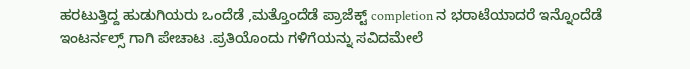ಹರಟುತ್ತಿದ್ದ ಹುಡುಗಿಯರು ಒಂದೆಡೆ ,ಮತ್ತೊಂದೆಡೆ ಪ್ರಾಜೆಕ್ಟ್ completion ನ ಭರಾಟೆಯಾದರೆ ಇನ್ನೊಂದೆಡೆ ಇಂಟರ್ನಲ್ಸ್ ಗಾಗಿ ಪೇಚಾಟ .ಪ್ರತಿಯೊಂದು ಗಳಿಗೆಯನ್ನು ಸವಿದಮೇಲೆ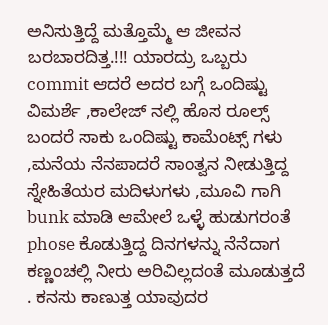ಅನಿಸುತ್ತಿದ್ದೆ ಮತ್ತೊಮ್ಮೆ ಆ ಜೀವನ ಬರಬಾರದಿತ್ತ.!!! ಯಾರದ್ರು ಒಬ್ಬರು commit ಆದರೆ ಅದರ ಬಗ್ಗೆ ಒಂದಿಷ್ಟು ವಿಮರ್ಶೆ ,ಕಾಲೇಜ್ ನಲ್ಲಿ ಹೊಸ ರೂಲ್ಸ್ ಬಂದರೆ ಸಾಕು ಒಂದಿಷ್ಟು ಕಾಮೆಂಟ್ಸ್ ಗಳು ,ಮನೆಯ ನೆನಪಾದರೆ ಸಾಂತ್ವನ ನೀಡುತ್ತಿದ್ದ ಸ್ನೇಹಿತೆಯರ ಮದಿಳುಗಳು ,ಮೂವಿ ಗಾಗಿ bunk ಮಾಡಿ ಆಮೇಲೆ ಒಳ್ಳೆ ಹುಡುಗರಂತೆ phose ಕೊಡುತ್ತಿದ್ದ ದಿನಗಳನ್ನು ನೆನೆದಾಗ ಕಣ್ಣಂಚಲ್ಲಿ ನೀರು ಅರಿವಿಲ್ಲದಂತೆ ಮೂಡುತ್ತದೆ . ಕನಸು ಕಾಣುತ್ತ ಯಾವುದರ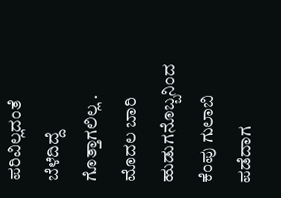ಪರಿವಿಲ್ಲದಂತೆ ಬೆಳೆದಿದ್ದೆ ಗೊತ್ತಾಗಲಿಲ್ಲ .
ಮೊದಲ ಬಾರಿ ಹುಡುಗನೊಬ್ಬನಿಂದ ಕೆಂಪು ಗುಲಾಬಿ ಪಡೆದಾಗ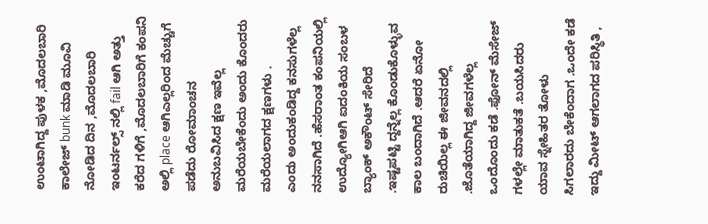ಉಂಟಾಗಿದ್ದ ಪುಳಕ ,ಮೊದಲಬಾರಿ ಕಾಲೇಜ್ bunk ಮಾಡಿ ಮೂವಿ ನೋಡಿದ ದಿನ ,ಮೊದಲಬಾರಿ ಇಂಟರ್ನಲ್ಸ್ ನಲ್ಲಿ fail ಆಗಿ ಅತ್ತು ಕರೆದ ಗಳಿಗೆ ,ಮೊದಲಬಾರಿಗೆ ಕಂಪನಿ ಅಲ್ಲಿ place ಆಗಿಎಲ್ಲರಿಂದ ಮೆಚ್ಚುಗೆ ಪಡೆದು ರೋಮಾಂಚನ ಅನುಬವಿಸಿದ ಕ್ಷಣ ಇವೆಲ್ಲ ಮರೆಯಬೇಕೆಂದು ಅಂದು ಕೊಂದರು ಮರೆಯಲಾಗದ ಕ್ಷಣಗಳು .
ಎಂದು ಅಂದುಕಂಡಿದ್ದ ಕನಸುಗಳೆಲ್ಲ ನನಸಾಗಿದೆ .ಹೆಸರಾಂತ ಕಂಪನಿಯಲ್ಲಿ ಉದ್ಯೋಗಿಆಗಿ ಐದಂಕಿಯ ಸಂಬಳ ಬ್ಯಾಂಕ್ ಅಕೌಂಟ್ ಸೇರಿದೆ .ಇಷ್ಟಪಟ್ಟಿ ದ್ದನ್ನೆಲ್ಲ ಕೊಂಡುಕೊಳ್ಳುವ ಕಾಲ ಬಂದಾಗಿದೆ .ಆದರೆ ಏನೋ ರುಚಿಯಿಲ್ಲ ಈ ಜೀವನದಲ್ಲಿ .ಜೊತೆಯಾಗಿದ್ದ ಜೀವಗಳೆಲ್ಲ ಒಂದೊಂದು ಕಡೆ .ಫೋನ್ ಮೆಸೇಜ್ ಗಳಲ್ಲೇ ಮಾತುಕತೆ .ಬಯಸಿದರು ಯಾವ ಸ್ನೇಹಿತರ ತೋಳು ಸಿಗಲಾರದು ಬೇಕೆಂದಾಗ .ಒಂದೇ ಕಡೆ ಇದ್ದು ಮೀಟ್ ಆಗಲಾಗದ ಪರಿಸ್ಥಿತಿ ,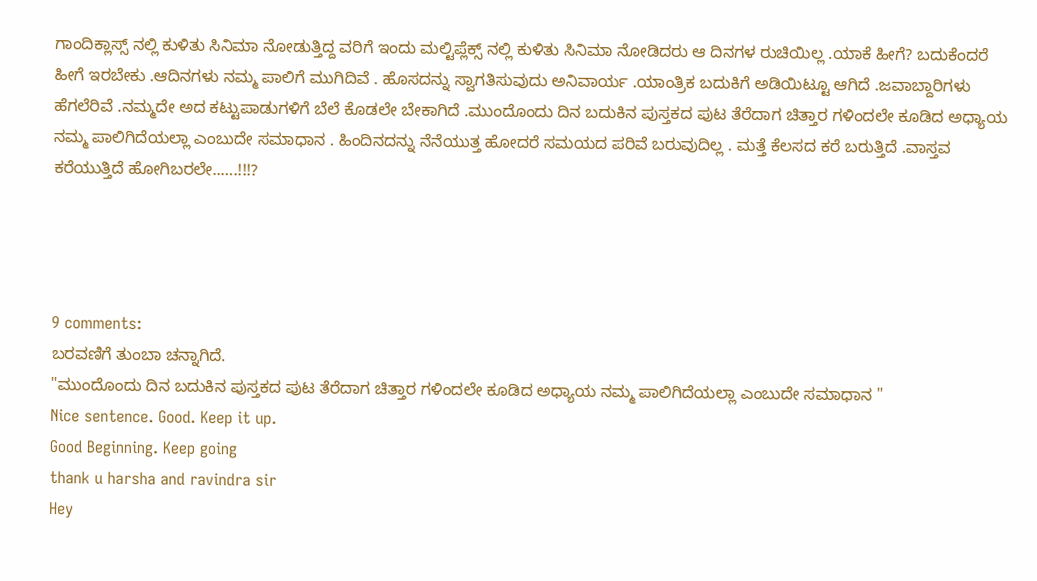ಗಾಂದಿಕ್ಲಾಸ್ಸ್ ನಲ್ಲಿ ಕುಳಿತು ಸಿನಿಮಾ ನೋಡುತ್ತಿದ್ದ ವರಿಗೆ ಇಂದು ಮಲ್ಟಿಪ್ಲೆಕ್ಸ್ ನಲ್ಲಿ ಕುಳಿತು ಸಿನಿಮಾ ನೋಡಿದರು ಆ ದಿನಗಳ ರುಚಿಯಿಲ್ಲ .ಯಾಕೆ ಹೀಗೆ? ಬದುಕೆಂದರೆ ಹೀಗೆ ಇರಬೇಕು .ಆದಿನಗಳು ನಮ್ಮ ಪಾಲಿಗೆ ಮುಗಿದಿವೆ . ಹೊಸದನ್ನು ಸ್ವಾಗತಿಸುವುದು ಅನಿವಾರ್ಯ .ಯಾಂತ್ರಿಕ ಬದುಕಿಗೆ ಅಡಿಯಿಟ್ಟೂ ಆಗಿದೆ .ಜವಾಬ್ದಾರಿಗಳು ಹೆಗಲೆರಿವೆ .ನಮ್ಮದೇ ಅದ ಕಟ್ಟುಪಾಡುಗಳಿಗೆ ಬೆಲೆ ಕೊಡಲೇ ಬೇಕಾಗಿದೆ .ಮುಂದೊಂದು ದಿನ ಬದುಕಿನ ಪುಸ್ತಕದ ಪುಟ ತೆರೆದಾಗ ಚಿತ್ತಾರ ಗಳಿಂದಲೇ ಕೂಡಿದ ಅಧ್ಯಾಯ ನಮ್ಮ ಪಾಲಿಗಿದೆಯಲ್ಲಾ ಎಂಬುದೇ ಸಮಾಧಾನ . ಹಿಂದಿನದನ್ನು ನೆನೆಯುತ್ತ ಹೋದರೆ ಸಮಯದ ಪರಿವೆ ಬರುವುದಿಲ್ಲ . ಮತ್ತೆ ಕೆಲಸದ ಕರೆ ಬರುತ್ತಿದೆ .ವಾಸ್ತವ ಕರೆಯುತ್ತಿದೆ ಹೋಗಿಬರಲೇ..….!!!?




9 comments:
ಬರವಣಿಗೆ ತುಂಬಾ ಚನ್ನಾಗಿದೆ.
"ಮುಂದೊಂದು ದಿನ ಬದುಕಿನ ಪುಸ್ತಕದ ಪುಟ ತೆರೆದಾಗ ಚಿತ್ತಾರ ಗಳಿಂದಲೇ ಕೂಡಿದ ಅಧ್ಯಾಯ ನಮ್ಮ ಪಾಲಿಗಿದೆಯಲ್ಲಾ ಎಂಬುದೇ ಸಮಾಧಾನ "
Nice sentence. Good. Keep it up.
Good Beginning. Keep going
thank u harsha and ravindra sir
Hey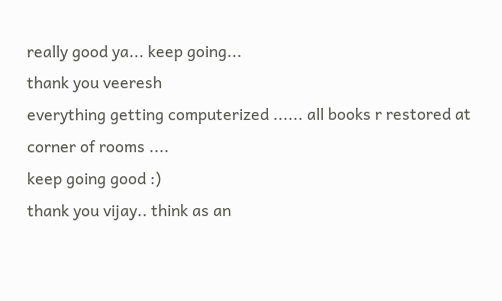really good ya... keep going...
thank you veeresh
everything getting computerized ...... all books r restored at corner of rooms ....
keep going good :)
thank you vijay.. think as an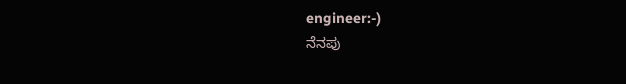engineer:-)
ನೆನಪು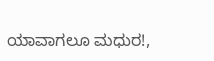ಯಾವಾಗಲೂ ಮಧುರ!,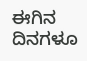ಈಗಿನ ದಿನಗಳೂ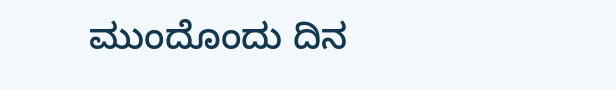ಮುಂದೊಂದು ದಿನ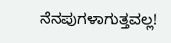ನೆನಪುಗಳಾಗುತ್ತವಲ್ಲ!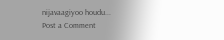nijavaagiyoo houdu...
Post a Comment